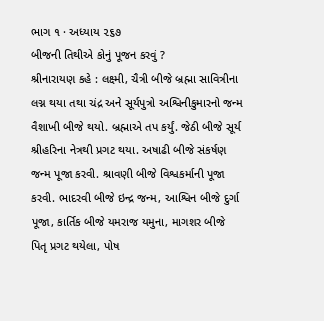ભાગ ૧ · અધ્યાય ૨૬૭
બીજની તિથીએ કોનું પૂજન કરવું ?
શ્રીનારાયણ કહે : લક્ષ્મી, ચૈત્રી બીજે બ્રહ્મા સાવિત્રીના લગ્ન થયા તથા ચંદ્ર અને સૂર્યપુત્રો અશ્વિનીકુમારનો જન્મ વૈશાખી બીજે થયો. બ્રહ્માએ તપ કર્યું. જેઠી બીજે સૂર્ય શ્રીહરિના નેત્રથી પ્રગટ થયા. અષાઢી બીજે સંકર્ષણ જન્મ પૂજા કરવી. શ્રાવણી બીજે વિશ્વકર્માની પૂજા કરવી. ભાદરવી બીજે ઇન્દ્ર જન્મ, આશ્વિન બીજે દુર્ગા પૂજા, કાર્તિક બીજે યમરાજ યમુના, માગશર બીજે પિતૃ પ્રગટ થયેલા, પોષ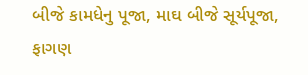બીજે કામધેનુ પૂજા, માઘ બીજે સૂર્યપૂજા, ફાગણ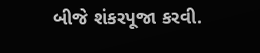બીજે શંકરપૂજા કરવી.